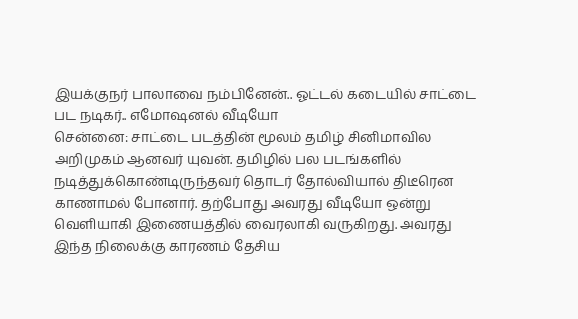இயக்குநர் பாலாவை நம்பினேன்.. ஓட்டல் கடையில் சாட்டை பட நடிகர்.. எமோஷனல் வீடியோ
சென்னை: சாட்டை படத்தின் மூலம் தமிழ் சினிமாவில அறிமுகம் ஆனவர் யுவன். தமிழில் பல படங்களில் நடித்துக்கொண்டிருந்தவர் தொடர் தோல்வியால் திடீரென காணாமல் போனார். தற்போது அவரது வீடியோ ஒன்று வெளியாகி இணையத்தில் வைரலாகி வருகிறது. அவரது இந்த நிலைக்கு காரணம் தேசிய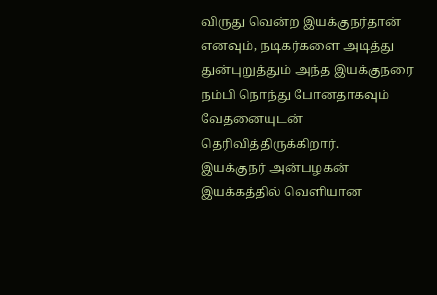விருது வென்ற இயக்குநர்தான் எனவும், நடிகர்களை அடித்து துன்புறுத்தும் அந்த இயக்குநரை நம்பி நொந்து போனதாகவும் வேதனையுடன் தெரிவித்திருக்கிறார்.
இயக்குநர் அன்பழகன் இயக்கத்தில் வெளியான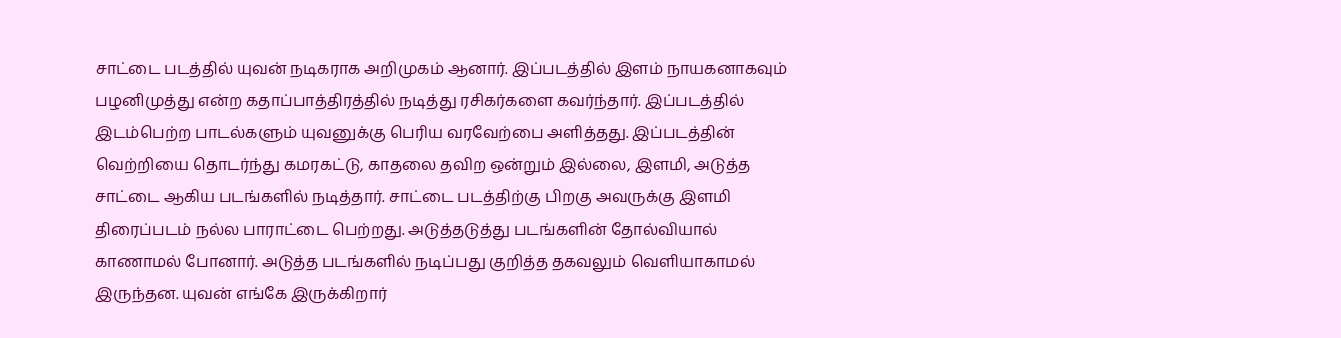சாட்டை படத்தில் யுவன் நடிகராக அறிமுகம் ஆனார். இப்படத்தில் இளம் நாயகனாகவும் பழனிமுத்து என்ற கதாப்பாத்திரத்தில் நடித்து ரசிகர்களை கவர்ந்தார். இப்படத்தில் இடம்பெற்ற பாடல்களும் யுவனுக்கு பெரிய வரவேற்பை அளித்தது. இப்படத்தின் வெற்றியை தொடர்ந்து கமரகட்டு, காதலை தவிற ஒன்றும் இல்லை, இளமி, அடுத்த சாட்டை ஆகிய படங்களில் நடித்தார். சாட்டை படத்திற்கு பிறகு அவருக்கு இளமி திரைப்படம் நல்ல பாராட்டை பெற்றது. அடுத்தடுத்து படங்களின் தோல்வியால் காணாமல் போனார். அடுத்த படங்களில் நடிப்பது குறித்த தகவலும் வெளியாகாமல் இருந்தன. யுவன் எங்கே இருக்கிறார்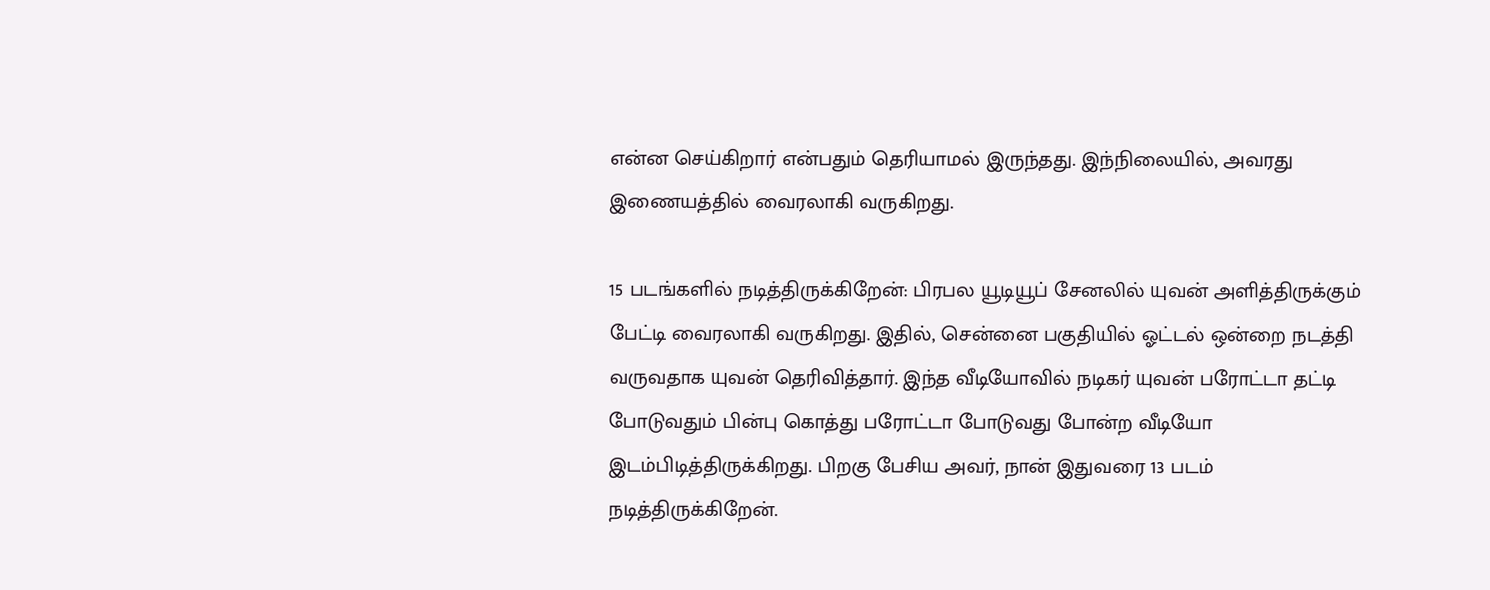என்ன செய்கிறார் என்பதும் தெரியாமல் இருந்தது. இந்நிலையில், அவரது இணையத்தில் வைரலாகி வருகிறது.

15 படங்களில் நடித்திருக்கிறேன்: பிரபல யூடியூப் சேனலில் யுவன் அளித்திருக்கும் பேட்டி வைரலாகி வருகிறது. இதில், சென்னை பகுதியில் ஓட்டல் ஒன்றை நடத்தி வருவதாக யுவன் தெரிவித்தார். இந்த வீடியோவில் நடிகர் யுவன் பரோட்டா தட்டி போடுவதும் பின்பு கொத்து பரோட்டா போடுவது போன்ற வீடியோ இடம்பிடித்திருக்கிறது. பிறகு பேசிய அவர், நான் இதுவரை 13 படம் நடித்திருக்கிறேன்.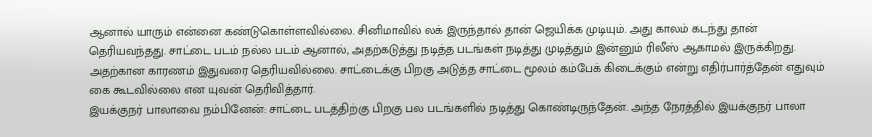ஆனால் யாரும் என்னை கண்டுகொள்ளவில்லை. சினிமாவில் லக் இருந்தால் தான் ஜெயிக்க முடியும். அது காலம் கடந்து தான் தெரியவந்தது. சாட்டை படம் நல்ல படம் ஆனால், அதற்கடுத்து நடித்த படங்கள் நடித்து முடித்தும் இன்னும் ரிலீஸ் ஆகாமல் இருக்கிறது. அதற்கான காரணம் இதுவரை தெரியவில்லை. சாட்டைக்கு பிறகு அடுத்த சாட்டை மூலம் கம்பேக் கிடைக்கும் என்று எதிர்பார்த்தேன் எதுவும் கை கூடவில்லை என யுவன் தெரிவித்தார்.
இயக்குநர் பாலாவை நம்பினேன்: சாட்டை படத்திற்கு பிறகு பல படங்களில் நடித்து கொண்டிருந்தேன். அந்த நேரத்தில் இயக்குநர் பாலா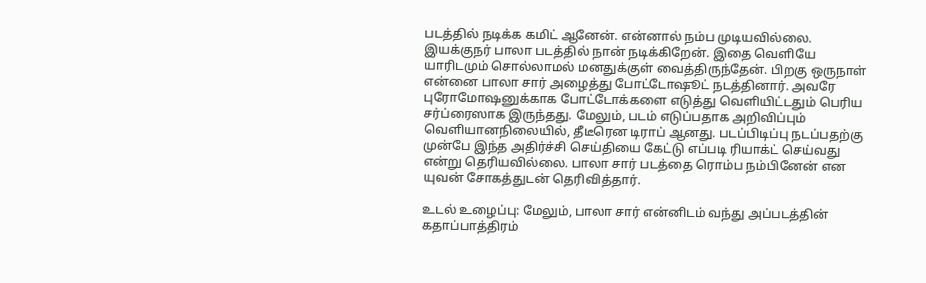படத்தில் நடிக்க கமிட் ஆனேன். என்னால் நம்ப முடியவில்லை. இயக்குநர் பாலா படத்தில் நான் நடிக்கிறேன். இதை வெளியே யாரிடமும் சொல்லாமல் மனதுக்குள் வைத்திருந்தேன். பிறகு ஒருநாள் என்னை பாலா சார் அழைத்து போட்டோஷூட் நடத்தினார். அவரே புரோமோஷனுக்காக போட்டோக்களை எடுத்து வெளியிட்டதும் பெரிய சர்ப்ரைஸாக இருந்தது. மேலும், படம் எடுப்பதாக அறிவிப்பும் வெளியானநிலையில், தீடீரென டிராப் ஆனது. படப்பிடிப்பு நடப்பதற்கு முன்பே இந்த அதிர்ச்சி செய்தியை கேட்டு எப்படி ரியாக்ட் செய்வது என்று தெரியவில்லை. பாலா சார் படத்தை ரொம்ப நம்பினேன் என யுவன் சோகத்துடன் தெரிவித்தார்.

உடல் உழைப்பு: மேலும், பாலா சார் என்னிடம் வந்து அப்படத்தின் கதாப்பாத்திரம்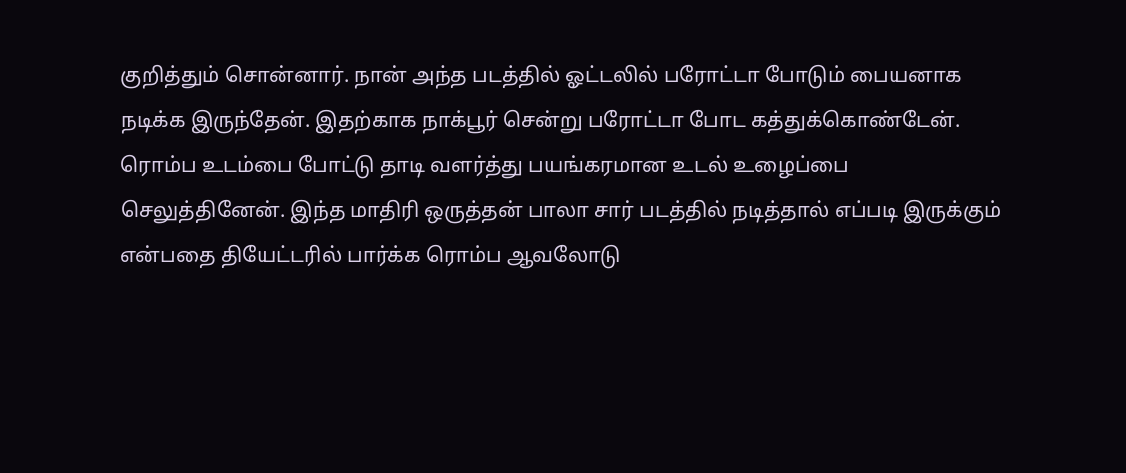குறித்தும் சொன்னார். நான் அந்த படத்தில் ஓட்டலில் பரோட்டா போடும் பையனாக நடிக்க இருந்தேன். இதற்காக நாக்பூர் சென்று பரோட்டா போட கத்துக்கொண்டேன். ரொம்ப உடம்பை போட்டு தாடி வளர்த்து பயங்கரமான உடல் உழைப்பை செலுத்தினேன். இந்த மாதிரி ஒருத்தன் பாலா சார் படத்தில் நடித்தால் எப்படி இருக்கும் என்பதை தியேட்டரில் பார்க்க ரொம்ப ஆவலோடு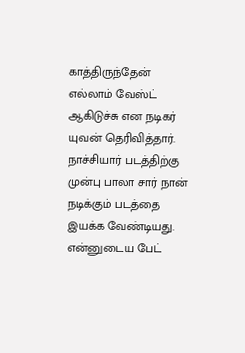காத்திருந்தேன் எல்லாம் வேஸ்ட் ஆகிடுச்சு என நடிகர் யுவன் தெரிவித்தார். நாச்சியார் படத்திற்கு முன்பு பாலா சார் நான் நடிக்கும் படத்தை இயக்க வேண்டியது. என்னுடைய பேட்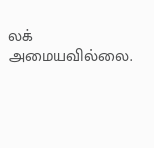லக் அமையவில்லை.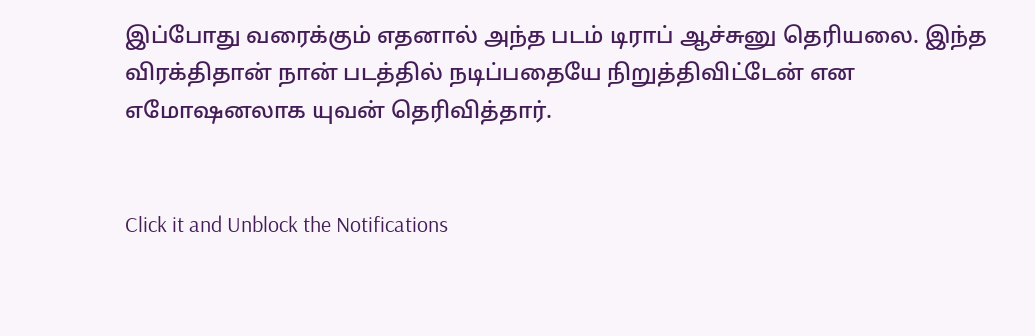இப்போது வரைக்கும் எதனால் அந்த படம் டிராப் ஆச்சுனு தெரியலை. இந்த விரக்திதான் நான் படத்தில் நடிப்பதையே நிறுத்திவிட்டேன் என எமோஷனலாக யுவன் தெரிவித்தார்.


Click it and Unblock the Notifications